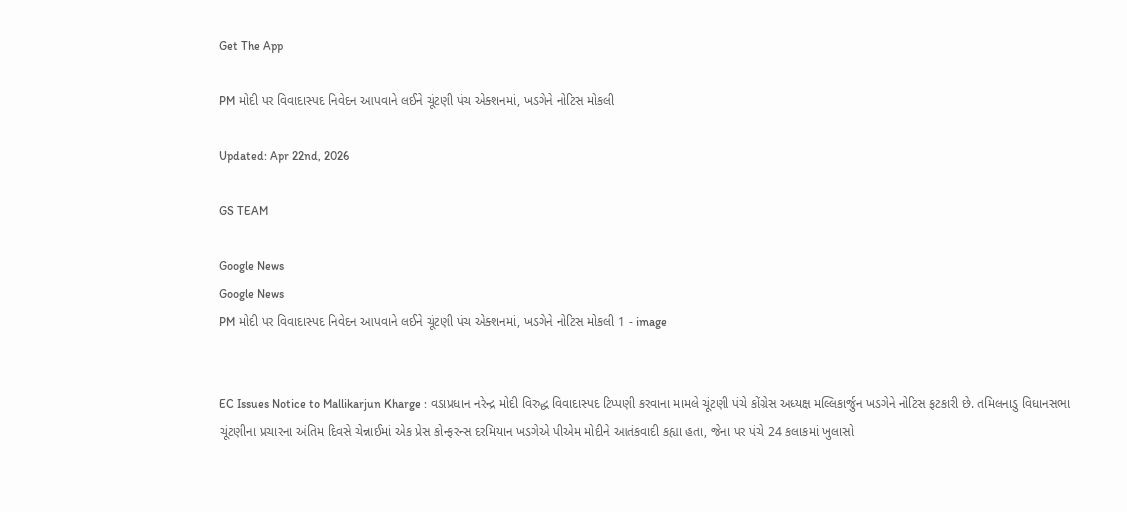Get The App

PM મોદી પર વિવાદાસ્પદ નિવેદન આપવાને લઈને ચૂંટણી પંચ એક્શનમાં, ખડગેને નોટિસ મોકલી

Updated: Apr 22nd, 2026

GS TEAM

Google News
Google News
PM મોદી પર વિવાદાસ્પદ નિવેદન આપવાને લઈને ચૂંટણી પંચ એક્શનમાં, ખડગેને નોટિસ મોકલી 1 - image


EC Issues Notice to Mallikarjun Kharge : વડાપ્રધાન નરેન્દ્ર મોદી વિરુદ્ધ વિવાદાસ્પદ ટિપ્પણી કરવાના મામલે ચૂંટણી પંચે કોંગ્રેસ અધ્યક્ષ મલ્લિકાર્જુન ખડગેને નોટિસ ફટકારી છે. તમિલનાડુ વિધાનસભા ચૂંટણીના પ્રચારના અંતિમ દિવસે ચેન્નાઈમાં એક પ્રેસ કોન્ફરન્સ દરમિયાન ખડગેએ પીએમ મોદીને આતંકવાદી કહ્યા હતા, જેના પર પંચે 24 કલાકમાં ખુલાસો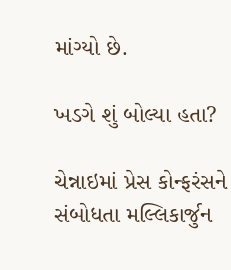માંગ્યો છે.

ખડગે શું બોલ્યા હતા?

ચેન્નાઇમાં પ્રેસ કોન્ફરંસને સંબોધતા મલ્લિકાર્જુન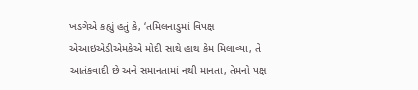ખડગેએ કહ્યું હતું કે, ‘તમિલનાડુમાં વિપક્ષ એઆઇએડીએમકેએ મોદી સાથે હાથ કેમ મિલાવ્યા, તે આતંકવાદી છે અને સમાનતામાં નથી માનતા, તેમનો પક્ષ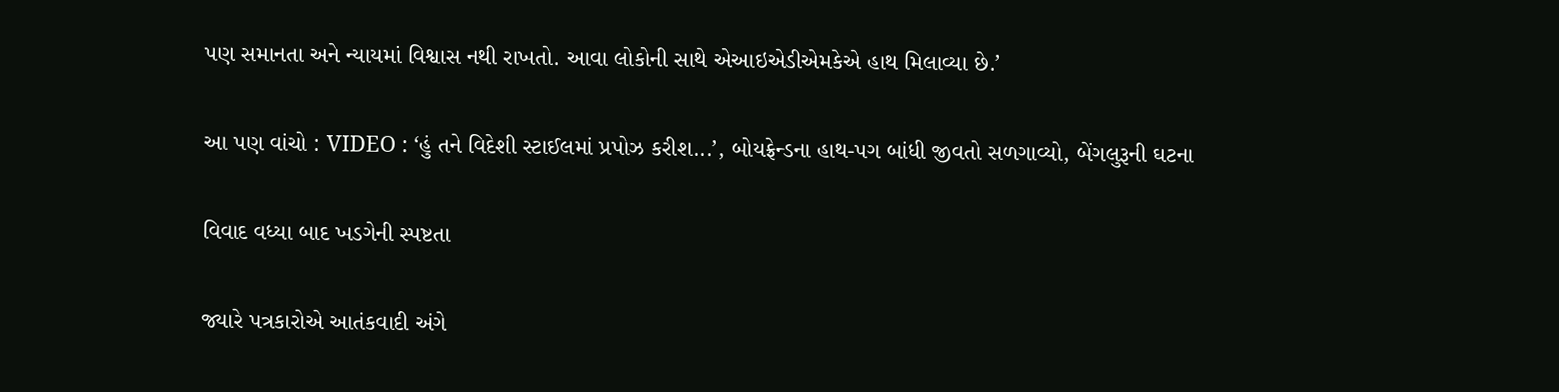પણ સમાનતા અને ન્યાયમાં વિશ્વાસ નથી રાખતો. આવા લોકોની સાથે એઆઇએડીએમકેએ હાથ મિલાવ્યા છે.’

આ પણ વાંચો : VIDEO : ‘હું તને વિદેશી સ્ટાઈલમાં પ્રપોઝ કરીશ...’, બોયફ્રેન્ડના હાથ-પગ બાંધી જીવતો સળગાવ્યો, બેંગલુરૂની ઘટના

વિવાદ વધ્યા બાદ ખડગેની સ્પષ્ટતા

જ્યારે પત્રકારોએ આતંકવાદી અંગે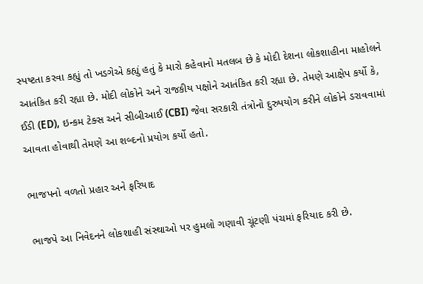સ્પષ્ટતા કરવા કહ્યું તો ખડગેએ કહ્યું હતું કે મારો કહેવાનો મતલબ છે કે મોદી દેશના લોકશાહીના માહોલને આતંકિત કરી રહ્યા છે. મોદી લોકોને અને રાજકીય પક્ષોને આતંકિત કરી રહ્યા છે. તેમણે આક્ષેપ કર્યો કે, ઈડી (ED), ઇન્કમ ટેક્સ અને સીબીઆઈ (CBI) જેવા સરકારી તંત્રોનો દુરુપયોગ કરીને લોકોને ડરાવવામાં આવતા હોવાથી તેમણે આ શબ્દનો પ્રયોગ કર્યો હતો.

ભાજપનો વળતો પ્રહાર અને ફરિયાદ

ભાજપે આ નિવેદનને લોકશાહી સંસ્થાઓ પર હુમલો ગણાવી ચૂંટણી પંચમાં ફરિયાદ કરી છે.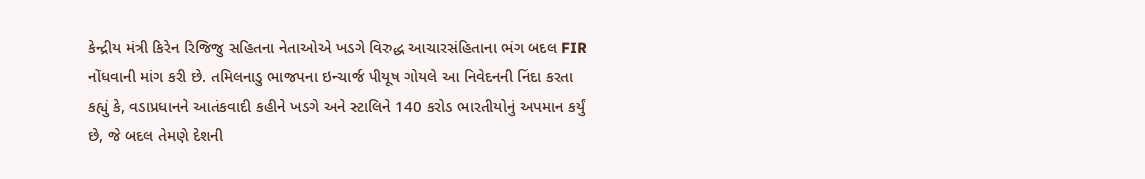કેન્દ્રીય મંત્રી કિરેન રિજિજુ સહિતના નેતાઓએ ખડગે વિરુદ્ધ આચારસંહિતાના ભંગ બદલ FIR નોંધવાની માંગ કરી છે. તમિલનાડુ ભાજપના ઇન્ચાર્જ પીયૂષ ગોયલે આ નિવેદનની નિંદા કરતા કહ્યું કે, વડાપ્રધાનને આતંકવાદી કહીને ખડગે અને સ્ટાલિને 140 કરોડ ભારતીયોનું અપમાન કર્યું છે, જે બદલ તેમણે દેશની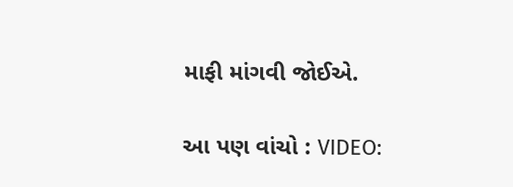માફી માંગવી જોઈએ.

આ પણ વાંચો : VIDEO: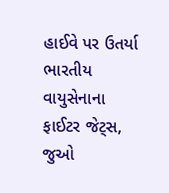હાઈવે પર ઉતર્યા ભારતીય વાયુસેનાના ફાઈટર જેટ્સ, જુઓ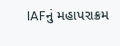IAFનું મહાપરાક્રમ